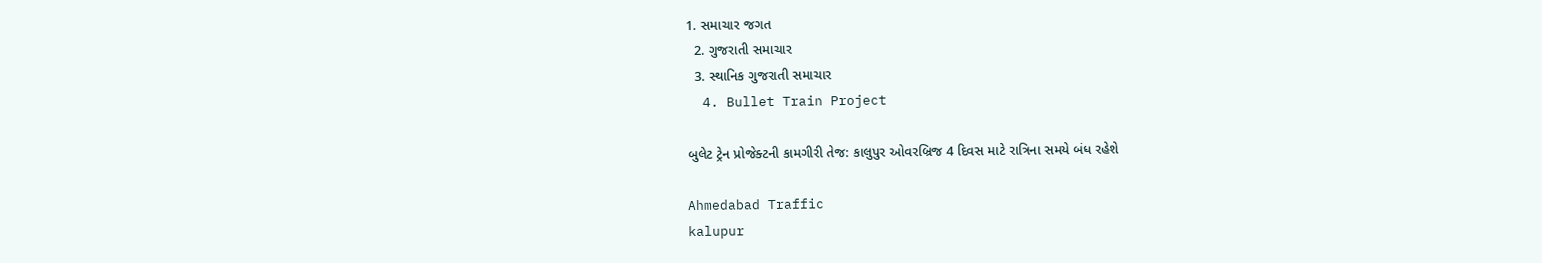1. સમાચાર જગત
  2. ગુજરાતી સમાચાર
  3. સ્થાનિક ગુજરાતી સમાચાર
  4. Bullet Train Project

બુલેટ ટ્રેન પ્રોજેક્ટની કામગીરી તેજ: કાલુપુર ઓવરબ્રિજ 4 દિવસ માટે રાત્રિના સમયે બંધ રહેશે

Ahmedabad Traffic
kalupur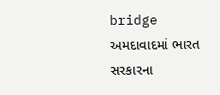bridge
અમદાવાદમાં ભારત સરકારના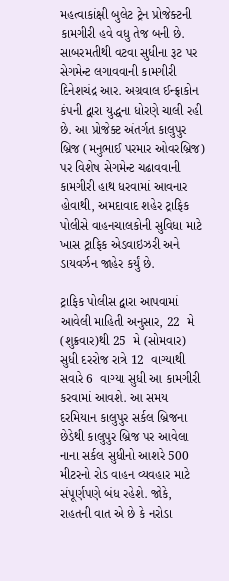મહત્વાકાંક્ષી બુલેટ ટ્રેન પ્રોજેક્ટની કામગીરી હવે વધુ તેજ બની છે. સાબરમતીથી વટવા સુધીના રૂટ પર સેગમેન્ટ લગાવવાની કામગીરી દિનેશચંદ્ર આર. અગ્રવાલ ઈન્ફ્રાકોન કંપની દ્વારા યુદ્ધના ધોરણે ચાલી રહી છે. આ પ્રોજેક્ટ અંતર્ગત કાલુપુર બ્રિજ (મનુભાઈ પરમાર ઓવરબ્રિજ) પર વિશેષ સેગમેન્ટ ચઢાવવાની કામગીરી હાથ ધરવામાં આવનાર હોવાથી, અમદાવાદ શહેર ટ્રાફિક પોલીસે વાહનચાલકોની સુવિધા માટે ખાસ ટ્રાફિક એડવાઇઝરી અને ડાયવર્ઝન જાહેર કર્યું છે.

ટ્રાફિક પોલીસ દ્વારા આપવામાં આવેલી માહિતી અનુસાર, 22  મે (શુક્રવાર)થી 25  મે (સોમવાર) સુધી દરરોજ રાત્રે 12  વાગ્યાથી સવારે 6  વાગ્યા સુધી આ કામગીરી કરવામાં આવશે. આ સમય દરમિયાન કાલુપુર સર્કલ બ્રિજના છેડેથી કાલુપુર બ્રિજ પર આવેલા નાના સર્કલ સુધીનો આશરે 500  મીટરનો રોડ વાહન વ્યવહાર માટે સંપૂર્ણપણે બંધ રહેશે. જોકે, રાહતની વાત એ છે કે નરોડા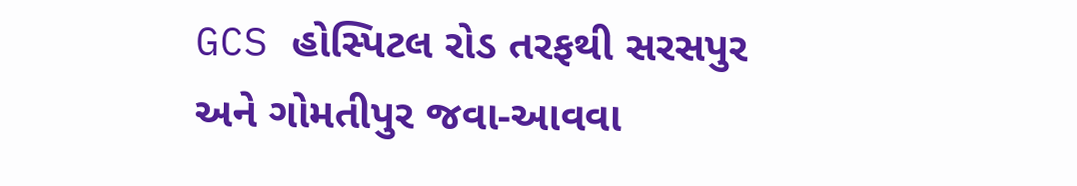GCS હોસ્પિટલ રોડ તરફથી સરસપુર અને ગોમતીપુર જવા-આવવા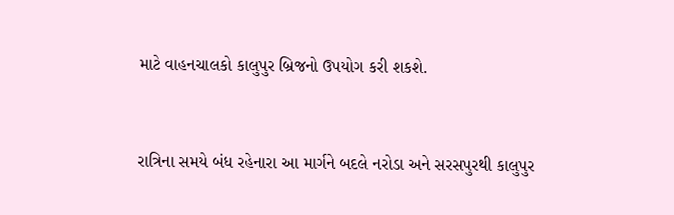માટે વાહનચાલકો કાલુપુર બ્રિજનો ઉપયોગ કરી શકશે.


રાત્રિના સમયે બંધ રહેનારા આ માર્ગને બદલે નરોડા અને સરસપુરથી કાલુપુર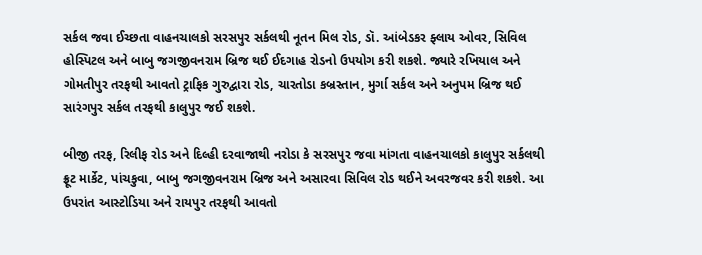સર્કલ જવા ઈચ્છતા વાહનચાલકો સરસપુર સર્કલથી નૂતન મિલ રોડ, ડૉ. આંબેડકર ફ્લાય ઓવર, સિવિલ હોસ્પિટલ અને બાબુ જગજીવનરામ બ્રિજ થઈ ઈદગાહ રોડનો ઉપયોગ કરી શકશે. જ્યારે રખિયાલ અને ગોમતીપુર તરફથી આવતો ટ્રાફિક ગુરુદ્વારા રોડ, ચારતોડા કબ્રસ્તાન, મુર્ગા સર્કલ અને અનુપમ બ્રિજ થઈ સારંગપુર સર્કલ તરફથી કાલુપુર જઈ શકશે.

બીજી તરફ, રિલીફ રોડ અને દિલ્હી દરવાજાથી નરોડા કે સરસપુર જવા માંગતા વાહનચાલકો કાલુપુર સર્કલથી ફ્રૂટ માર્કેટ, પાંચકુવા, બાબુ જગજીવનરામ બ્રિજ અને અસારવા સિવિલ રોડ થઈને અવરજવર કરી શકશે. આ ઉપરાંત આસ્ટોડિયા અને રાયપુર તરફથી આવતો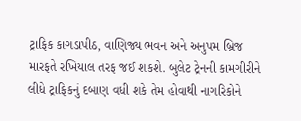ટ્રાફિક કાગડાપીઠ, વાણિજ્ય ભવન અને અનુપમ બ્રિજ મારફતે રખિયાલ તરફ જઈ શકશે. બુલેટ ટ્રેનની કામગીરીને લીધે ટ્રાફિકનું દબાણ વધી શકે તેમ હોવાથી નાગરિકોને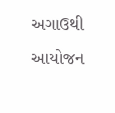અગાઉથી આયોજન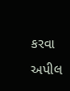કરવા અપીલ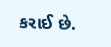કરાઈ છે.